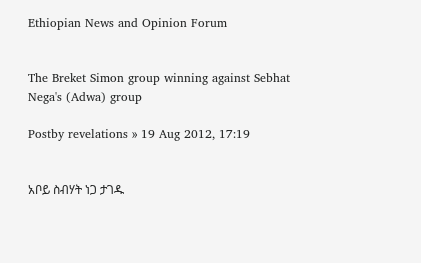Ethiopian News and Opinion Forum


The Breket Simon group winning against Sebhat Nega's (Adwa) group

Postby revelations » 19 Aug 2012, 17:19


አቦይ ስብሃት ነጋ ታገዱ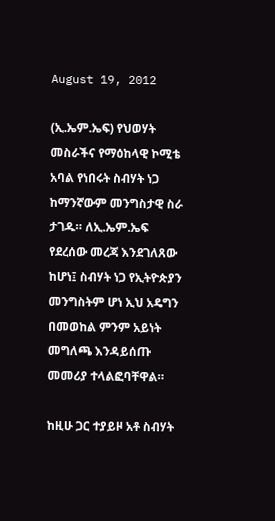August 19, 2012

(ኢ.ኤም.ኤፍ) የህወሃት መስራችና የማዕከላዊ ኮሚቴ አባል የነበሩት ስብሃት ነጋ ከማንኛውም መንግስታዊ ስራ ታገዱ። ለኢ.ኤም.ኤፍ የደረሰው መረጃ እንደገለጸው ከሆነ፤ ስብሃት ነጋ የኢትዮጵያን መንግስትም ሆነ ኢህ አዴግን በመወከል ምንም አይነት መግለጫ እንዳይሰጡ መመሪያ ተላልፎባቸዋል።

ከዚሁ ጋር ተያይዞ አቶ ስብሃት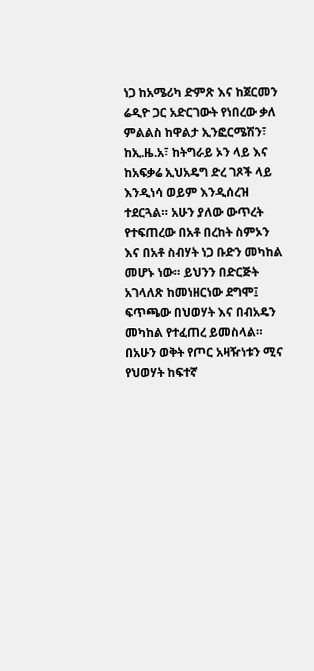ነጋ ከአሜሪካ ድምጽ እና ከጀርመን ሬዲዮ ጋር አድርገውት የነበረው ቃለ ምልልስ ከዋልታ ኢንፎርሜሽን፣ ከኢ.ዜ.አ፣ ከትግራይ ኦን ላይ እና ከአፍቃሬ ኢህአዴግ ድረ ገጾች ላይ እንዲነሳ ወይም እንዲሰረዝ ተደርጓል። አሁን ያለው ውጥረት የተፍጠረው በአቶ በረከት ስምኦን እና በአቶ ስብሃት ነጋ ቡድን መካከል መሆኑ ነው። ይህንን በድርጅት አገላለጽ ከመነዘርነው ደግሞ፤ ፍጥጫው በህወሃት እና በብአዴን መካከል የተፈጠረ ይመስላል። በአሁን ወቅት የጦር አዛዥነቱን ሚና የህወሃት ከፍተኛ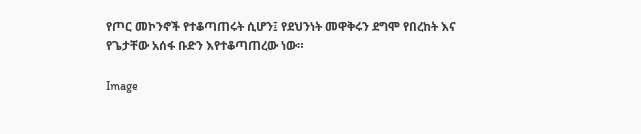የጦር መኮንኖች የተቆጣጠሩት ሲሆን፤ የደህንነት መዋቅሩን ደግሞ የበረከት እና የጌታቸው አሰፋ ቡድን እየተቆጣጠረው ነው።

Image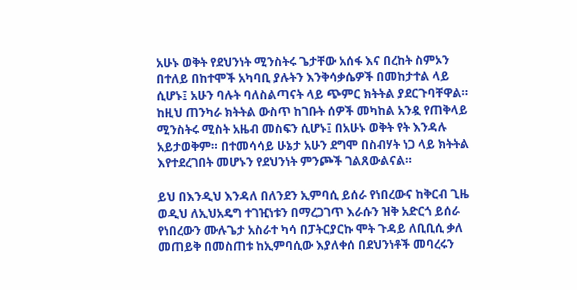አሁኑ ወቅት የደህንነት ሚንስትሩ ጌታቸው አሰፋ እና በረከት ስምኦን በተለይ በከተሞች አካባቢ ያሉትን እንቅሳቃሴዎች በመከታተል ላይ ሲሆኑ፤ አሁን ባሉት ባለስልጣናት ላይ ጭምር ክትትል ያደርጉባቸዋል። ከዚህ ጠንካራ ክትትል ውስጥ ከገቡት ሰዎች መካከል አንዷ የጠቅላይ ሚንስትሩ ሚስት አዜብ መስፍን ሲሆኑ፤ በአሁኑ ወቅት የት እንዳሉ አይታወቅም። በተመሳሳይ ሁኔታ አሁን ደግሞ በስብሃት ነጋ ላይ ክትትል እየተደረገበት መሆኑን የደህንነት ምንጮች ገልጸውልናል።

ይህ በእንዲህ እንዳለ በለንደን ኢምባሲ ይሰራ የነበረውና ከቅርብ ጊዜ ወዲህ ለኢህአዴግ ተገዢነቱን በማረጋገጥ እራሱን ዝቅ አድርጎ ይሰራ የነበረውን ሙሉጌታ አስራተ ካሳ በፓትርያርኩ ሞት ጉዳይ ለቢቢሲ ቃለ መጠይቅ በመስጠቱ ከኢምባሲው እያለቀሰ በደህንነቶች መባረሩን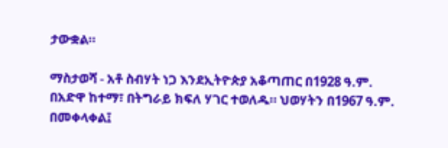ታውቋል።

ማስታወሻ - አቶ ስብሃት ነጋ እንደኢትዮጵያ አቆጣጠር በ1928 ዓ.ም. በአድዋ ከተማ፣ በትግራይ ክፍለ ሃገር ተወለዱ። ህወሃትን በ1967 ዓ.ም. በመቀላቀል፤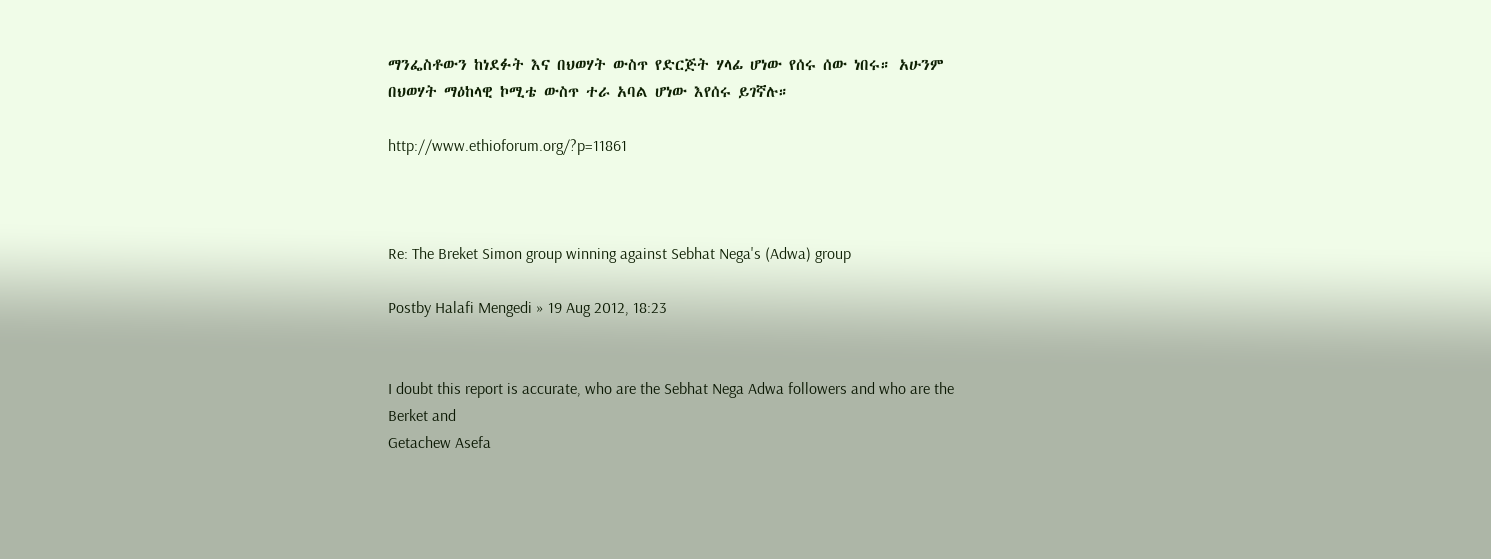ማንፌስቶውን ከነደፉት እና በህወሃት ውስጥ የድርጅት ሃላፊ ሆነው የሰሩ ሰው ነበሩ። አሁንም በህወሃት ማዕከላዊ ኮሚቴ ውስጥ ተራ አባል ሆነው እየሰሩ ይገኛሉ።

http://www.ethioforum.org/?p=11861



Re: The Breket Simon group winning against Sebhat Nega's (Adwa) group

Postby Halafi Mengedi » 19 Aug 2012, 18:23


I doubt this report is accurate, who are the Sebhat Nega Adwa followers and who are the Berket and
Getachew Asefa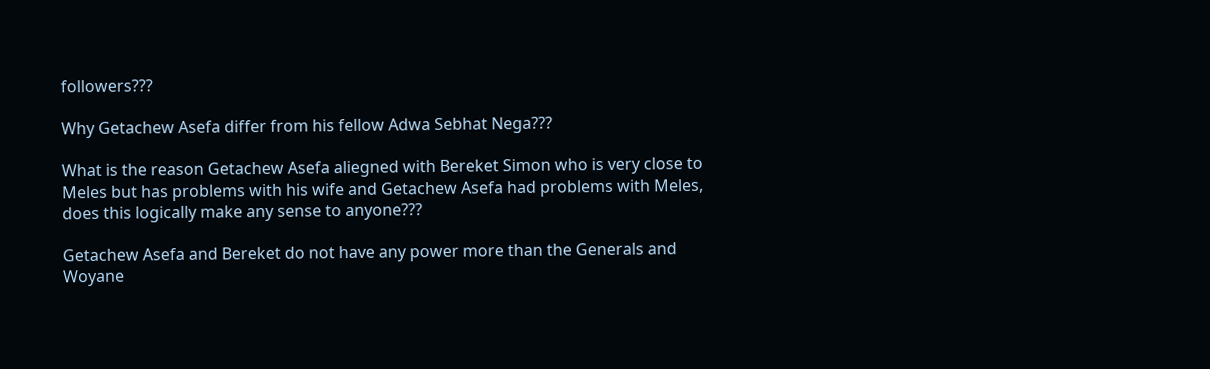followers???

Why Getachew Asefa differ from his fellow Adwa Sebhat Nega???

What is the reason Getachew Asefa aliegned with Bereket Simon who is very close to Meles but has problems with his wife and Getachew Asefa had problems with Meles, does this logically make any sense to anyone???

Getachew Asefa and Bereket do not have any power more than the Generals and Woyane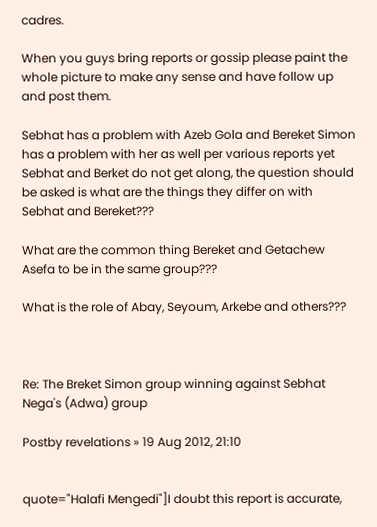cadres.

When you guys bring reports or gossip please paint the whole picture to make any sense and have follow up and post them.

Sebhat has a problem with Azeb Gola and Bereket Simon has a problem with her as well per various reports yet Sebhat and Berket do not get along, the question should be asked is what are the things they differ on with Sebhat and Bereket???

What are the common thing Bereket and Getachew Asefa to be in the same group???

What is the role of Abay, Seyoum, Arkebe and others???



Re: The Breket Simon group winning against Sebhat Nega's (Adwa) group

Postby revelations » 19 Aug 2012, 21:10


quote="Halafi Mengedi"]I doubt this report is accurate,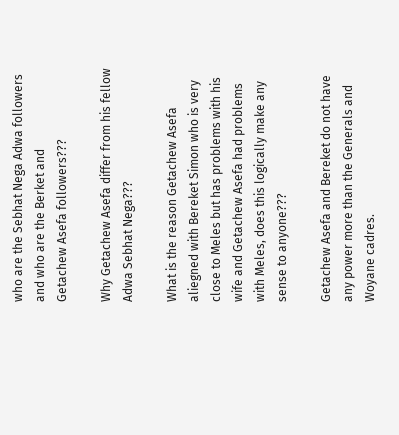who are the Sebhat Nega Adwa followers and who are the Berket and
Getachew Asefa followers???

Why Getachew Asefa differ from his fellow Adwa Sebhat Nega???

What is the reason Getachew Asefa aliegned with Bereket Simon who is very close to Meles but has problems with his wife and Getachew Asefa had problems with Meles, does this logically make any sense to anyone???

Getachew Asefa and Bereket do not have any power more than the Generals and Woyane cadres.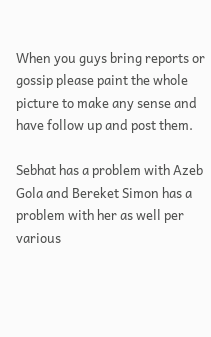When you guys bring reports or gossip please paint the whole picture to make any sense and have follow up and post them.

Sebhat has a problem with Azeb Gola and Bereket Simon has a problem with her as well per various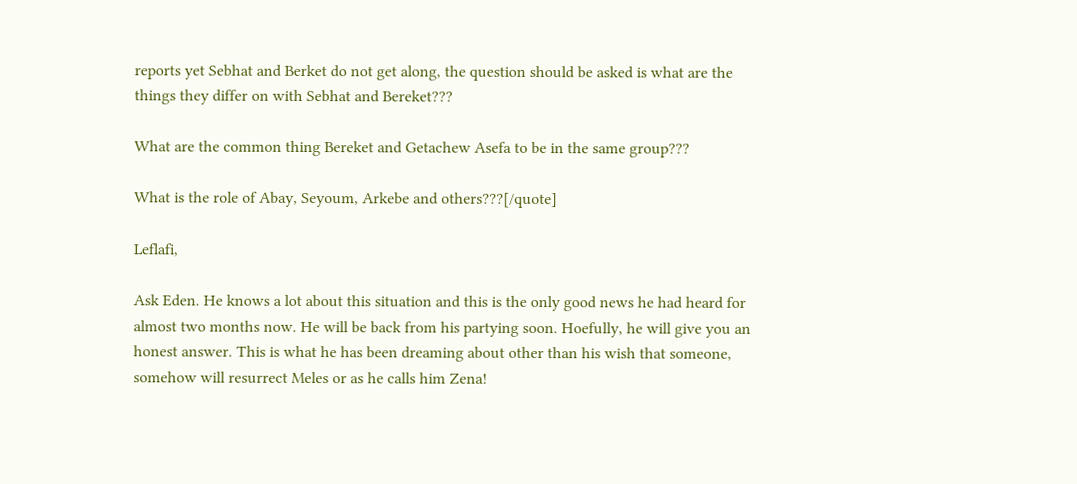reports yet Sebhat and Berket do not get along, the question should be asked is what are the things they differ on with Sebhat and Bereket???

What are the common thing Bereket and Getachew Asefa to be in the same group???

What is the role of Abay, Seyoum, Arkebe and others???[/quote]

Leflafi,

Ask Eden. He knows a lot about this situation and this is the only good news he had heard for almost two months now. He will be back from his partying soon. Hoefully, he will give you an honest answer. This is what he has been dreaming about other than his wish that someone, somehow will resurrect Meles or as he calls him Zena!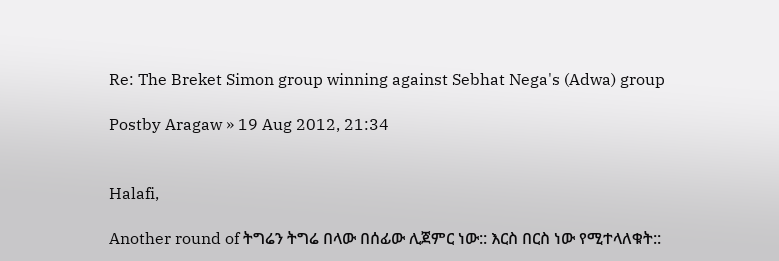Re: The Breket Simon group winning against Sebhat Nega's (Adwa) group

Postby Aragaw » 19 Aug 2012, 21:34


Halafi,

Another round of ትግሬን ትግሬ በላው በሰፊው ሊጀምር ነው:: እርስ በርስ ነው የሚተላለቁት::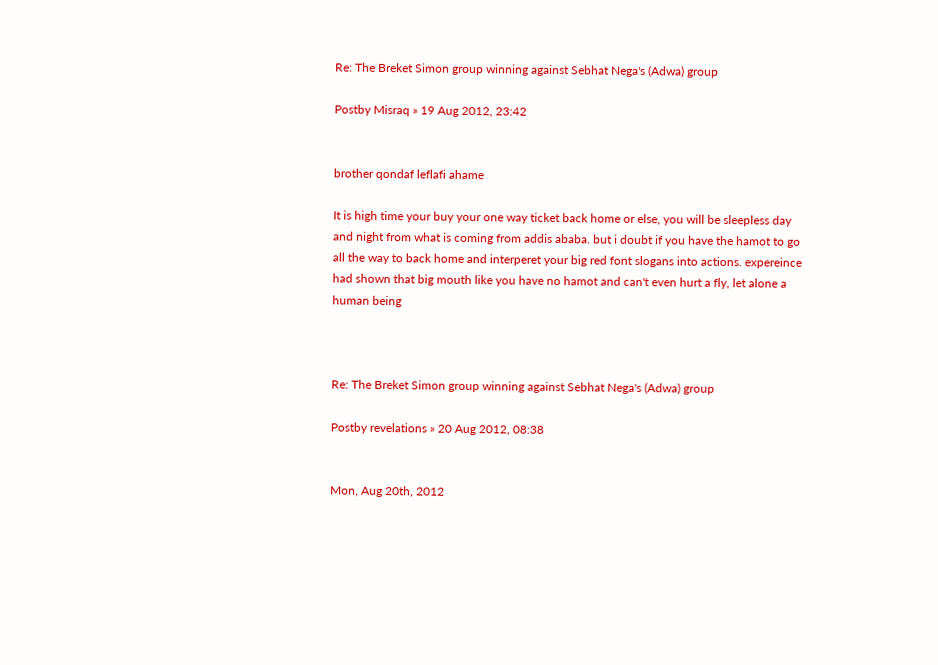Re: The Breket Simon group winning against Sebhat Nega's (Adwa) group

Postby Misraq » 19 Aug 2012, 23:42


brother qondaf leflafi ahame

It is high time your buy your one way ticket back home or else, you will be sleepless day and night from what is coming from addis ababa. but i doubt if you have the hamot to go all the way to back home and interperet your big red font slogans into actions. expereince had shown that big mouth like you have no hamot and can't even hurt a fly, let alone a human being



Re: The Breket Simon group winning against Sebhat Nega's (Adwa) group

Postby revelations » 20 Aug 2012, 08:38


Mon, Aug 20th, 2012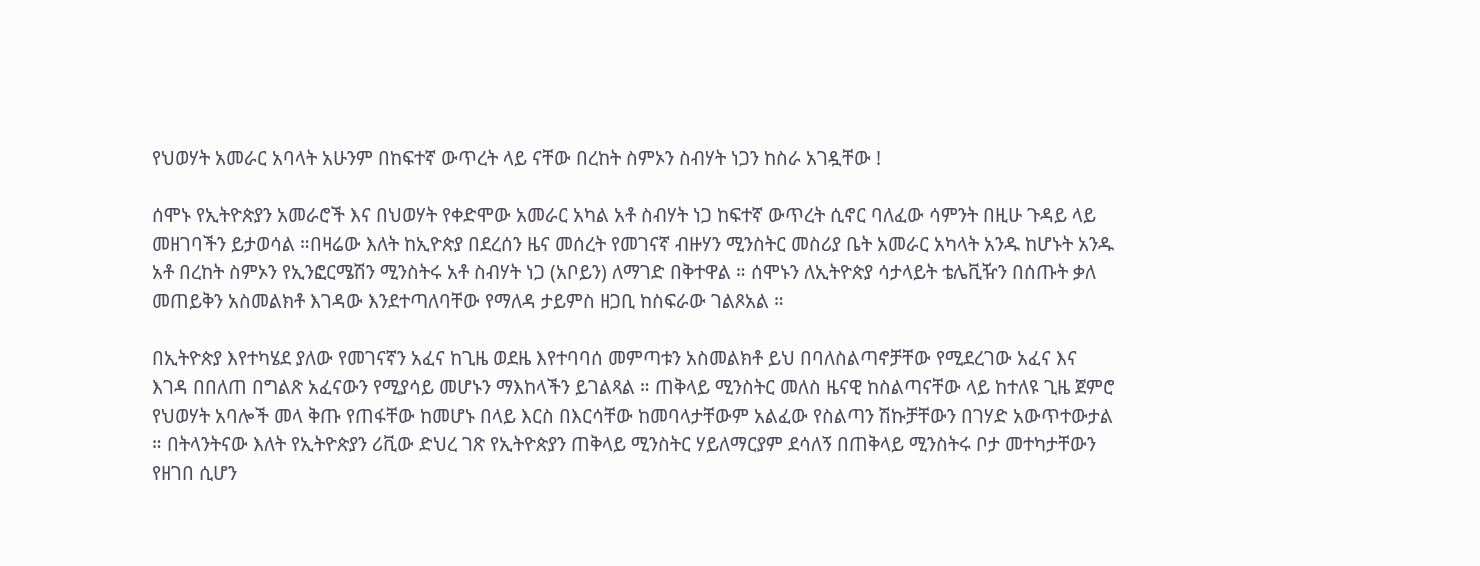የህወሃት አመራር አባላት አሁንም በከፍተኛ ውጥረት ላይ ናቸው በረከት ስምኦን ስብሃት ነጋን ከስራ አገዷቸው !

ሰሞኑ የኢትዮጵያን አመራሮች እና በህወሃት የቀድሞው አመራር አካል አቶ ስብሃት ነጋ ከፍተኛ ውጥረት ሲኖር ባለፈው ሳምንት በዚሁ ጉዳይ ላይ መዘገባችን ይታወሳል ።በዛሬው እለት ከኢዮጵያ በደረሰን ዜና መሰረት የመገናኛ ብዙሃን ሚንስትር መስሪያ ቤት አመራር አካላት አንዱ ከሆኑት አንዱ አቶ በረከት ስምኦን የኢንፎርሜሽን ሚንስትሩ አቶ ስብሃት ነጋ (አቦይን) ለማገድ በቅተዋል ። ሰሞኑን ለኢትዮጵያ ሳታላይት ቴሌቪዥን በሰጡት ቃለ መጠይቅን አስመልክቶ እገዳው እንደተጣለባቸው የማለዳ ታይምስ ዘጋቢ ከስፍራው ገልጾአል ።

በኢትዮጵያ እየተካሄደ ያለው የመገናኛን አፈና ከጊዜ ወደዜ እየተባባሰ መምጣቱን አስመልክቶ ይህ በባለስልጣኖቻቸው የሚደረገው አፈና እና እገዳ በበለጠ በግልጽ አፈናውን የሚያሳይ መሆኑን ማእከላችን ይገልጻል ። ጠቅላይ ሚንስትር መለስ ዜናዊ ከስልጣናቸው ላይ ከተለዩ ጊዜ ጀምሮ የህወሃት አባሎች መላ ቅጡ የጠፋቸው ከመሆኑ በላይ እርስ በእርሳቸው ከመባላታቸውም አልፈው የስልጣን ሽኩቻቸውን በገሃድ አውጥተውታል ። በትላንትናው እለት የኢትዮጵያን ሪቪው ድህረ ገጽ የኢትዮጵያን ጠቅላይ ሚንስትር ሃይለማርያም ደሳለኝ በጠቅላይ ሚንስትሩ ቦታ መተካታቸውን የዘገበ ሲሆን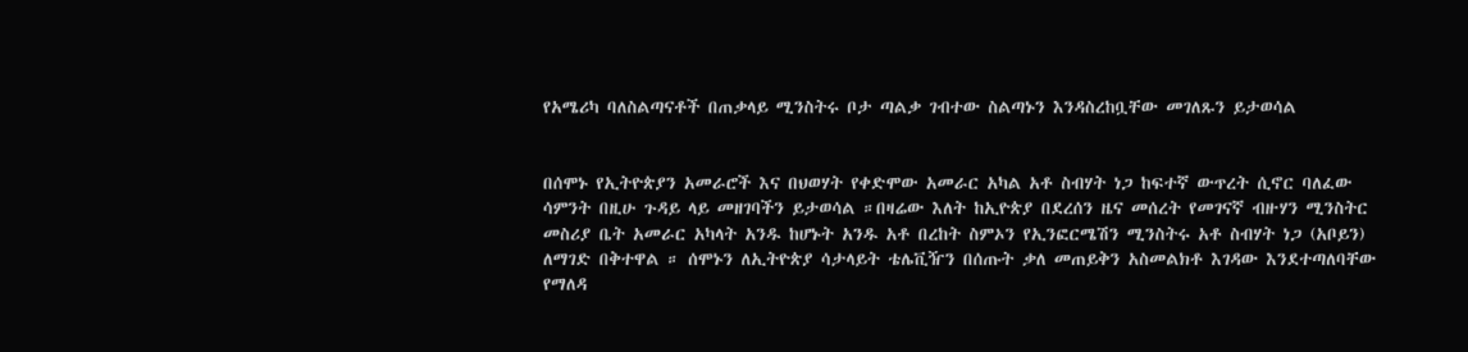የአሜሪካ ባለስልጣናቶች በጠቃላይ ሚንስትሩ ቦታ ጣልቃ ገብተው ስልጣኑን እንዳስረከቧቸው መገለጹን ይታወሳል


በሰሞኑ የኢትዮጵያን አመራሮች እና በህወሃት የቀድሞው አመራር አካል አቶ ስብሃት ነጋ ከፍተኛ ውጥረት ሲኖር ባለፈው ሳምንት በዚሁ ጉዳይ ላይ መዘገባችን ይታወሳል ።በዛሬው እለት ከኢዮጵያ በደረሰን ዜና መሰረት የመገናኛ ብዙሃን ሚንስትር መስሪያ ቤት አመራር አካላት አንዱ ከሆኑት አንዱ አቶ በረከት ስምኦን የኢንፎርሜሽን ሚንስትሩ አቶ ስብሃት ነጋ (አቦይን) ለማገድ በቅተዋል ። ሰሞኑን ለኢትዮጵያ ሳታላይት ቴሌቪዥን በሰጡት ቃለ መጠይቅን አስመልክቶ እገዳው እንደተጣለባቸው የማለዳ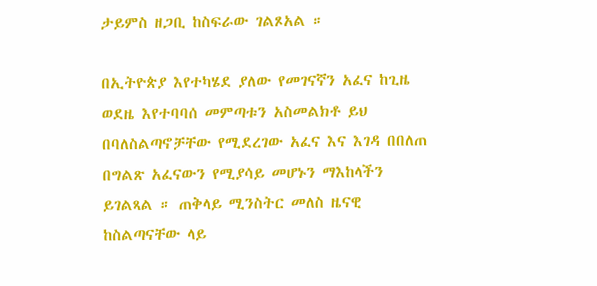ታይምስ ዘጋቢ ከስፍራው ገልጾአል ።

በኢትዮጵያ እየተካሄደ ያለው የመገናኛን አፈና ከጊዜ ወደዜ እየተባባሰ መምጣቱን አስመልክቶ ይህ በባለስልጣኖቻቸው የሚደረገው አፈና እና እገዳ በበለጠ በግልጽ አፈናውን የሚያሳይ መሆኑን ማእከላችን ይገልጻል ። ጠቅላይ ሚንስትር መለስ ዜናዊ ከስልጣናቸው ላይ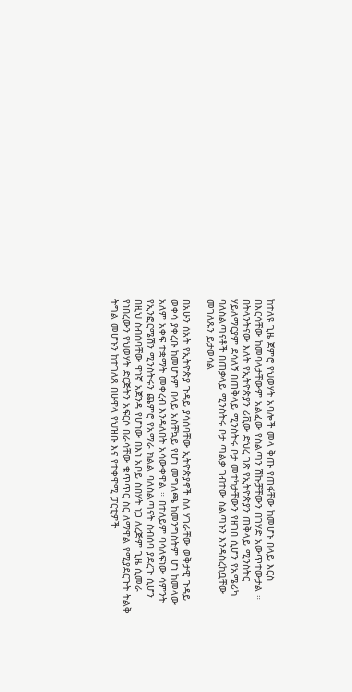ከተለዩ ጊዜ ጀምሮ የህወሃት አባሎች መላ ቅጡ የጠፋቸው ከመሆኑ በላይ እርስ በእርሳቸው ከመባላታቸውም አልፈው የስልጣን ሽኩቻቸውን በገሃድ አውጥተውታል ። በትላንትናው እለት የኢትዮጵያን ሪቪው ድህረ ገጽ የኢትዮጵያን ጠቅላይ ሚንስትር ሃይለማርያም ደሳለኝ በጠቅላይ ሚንስትሩ ቦታ መተካታቸውን የዘገበ ሲሆን የአሜሪካ ባለስልጣናቶች በጠቃላይ ሚንስትሩ ቦታ ጣልቃ ገብተው ስልጣኑን እንዳስረከቧቸው መገለጹን ይታወሳል

በአሁን ሰአት የኢትዮጵያ ጉዳይ ያሳሰባቸው ኢትዮጵያኖች ስለ ሃገራቸው ወቅታዊ ጉዳይ ወቀሳ ያቀረቡ ከመሆኑም በላይ አስቸኳይ የሆነ መግለጫ ከመንግስትም ሆነ ከመላው አለም አቀፍ ተቋማት መቀረብ እንዳለበት አሳውቀዋል ። በተለይም ባሳለፍነው ሳምንት የኢንፎርሜሽን ሚንስትሩን ጨምሮ የአማራ ክልል ባለስልጣናት ስብሰባ ያደረጉ ሲሆን በዚህ ስብሰባቸው ዋነኛ አጀንዳ የሆነው በእነ አቦይ ስበሃት ነጋ ለረጅም ጊዜ ሲመራ የነበረውን የህወሃት ድርጅትን አፍርሶ በራሳቸው ቁጥጥር ስር ለማዋል የሚያደርጉት ትልቅ ትግል መሆኑን ከተገለጸ በሁዋላ የህዝቡ እና የተቀዋሚ ፓርቲዎች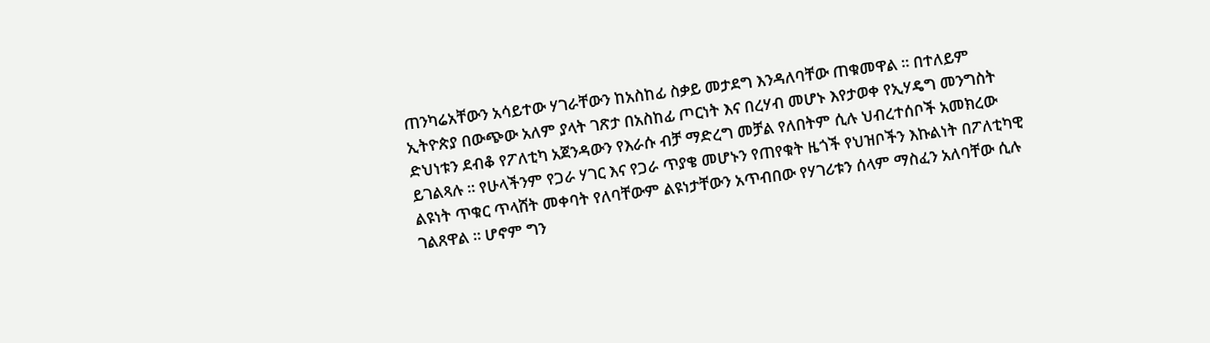ጠንካሬአቸውን አሳይተው ሃገራቸውን ከአስከፊ ስቃይ መታደግ እንዳለባቸው ጠቁመዋል ። በተለይም ኢትዮጵያ በውጭው አለም ያላት ገጽታ በአስከፊ ጦርነት እና በረሃብ መሆኑ እየታወቀ የኢሃዴግ መንግስት ድህነቱን ደብቆ የፖለቲካ አጀንዳውን የእራሱ ብቻ ማድረግ መቻል የለበትም ሲሉ ህብረተሰቦች አመክረው ይገልጻሉ ። የሁላችንም የጋራ ሃገር እና የጋራ ጥያቄ መሆኑን የጠየቁት ዜጎች የህዝቦችን እኩልነት በፖለቲካዊ ልዩነት ጥቁር ጥላሸት መቀባት የለባቸውም ልዩነታቸውን አጥብበው የሃገሪቱን ሰላም ማስፈን አለባቸው ሲሉ ገልጸዋል ። ሆኖም ግን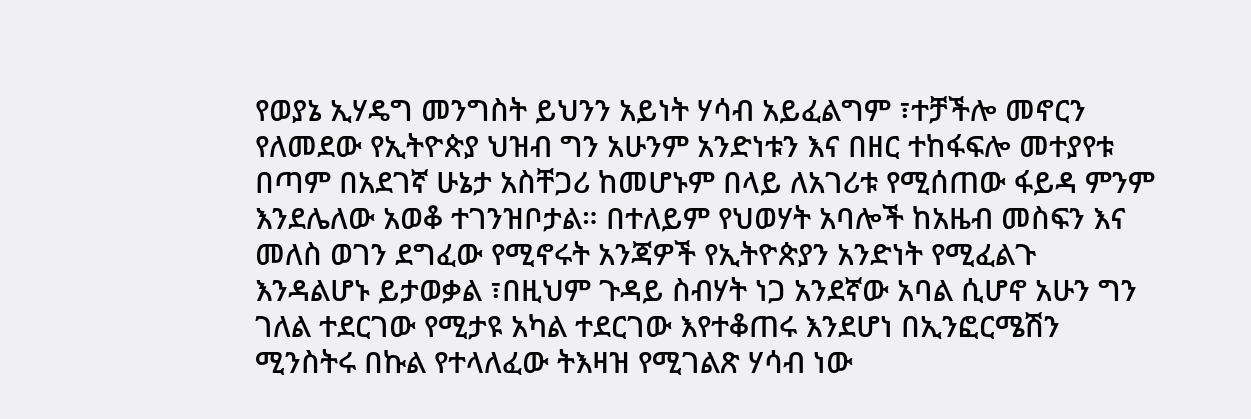የወያኔ ኢሃዴግ መንግስት ይህንን አይነት ሃሳብ አይፈልግም ፣ተቻችሎ መኖርን የለመደው የኢትዮጵያ ህዝብ ግን አሁንም አንድነቱን እና በዘር ተከፋፍሎ መተያየቱ በጣም በአደገኛ ሁኔታ አስቸጋሪ ከመሆኑም በላይ ለአገሪቱ የሚሰጠው ፋይዳ ምንም እንደሌለው አወቆ ተገንዝቦታል። በተለይም የህወሃት አባሎች ከአዜብ መስፍን እና መለስ ወገን ደግፈው የሚኖሩት አንጃዎች የኢትዮጵያን አንድነት የሚፈልጉ እንዳልሆኑ ይታወቃል ፣በዚህም ጉዳይ ስብሃት ነጋ አንደኛው አባል ሲሆኖ አሁን ግን ገለል ተደርገው የሚታዩ አካል ተደርገው እየተቆጠሩ እንደሆነ በኢንፎርሜሽን ሚንስትሩ በኩል የተላለፈው ትእዛዝ የሚገልጽ ሃሳብ ነው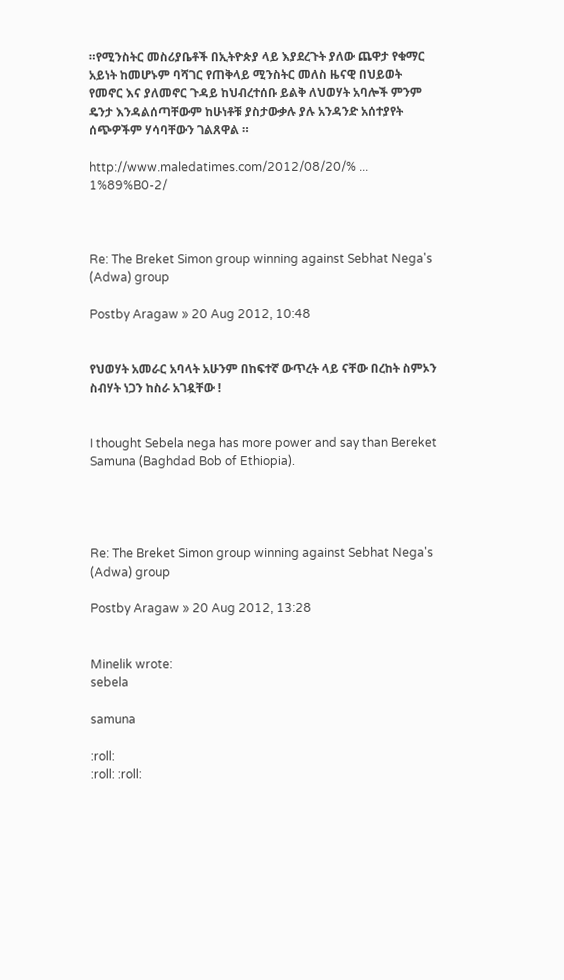።የሚንስትር መስሪያቤቶች በኢትዮጵያ ላይ እያደረጉት ያለው ጨዋታ የቁማር አይነት ከመሆኑም ባሻገር የጠቅላይ ሚንስትር መለስ ዜናዊ በህይወት የመኖር እና ያለመኖር ጉዳይ ከህብረተሰቡ ይልቅ ለህወሃት አባሎች ምንም ዴንታ እንዳልሰጣቸውም ከሁነቶቹ ያስታውቃሉ ያሉ አንዳንድ አሰተያየት ሰጭዎችም ሃሳባቸውን ገልጸዋል ።

http://www.maledatimes.com/2012/08/20/% ... 1%89%B0-2/



Re: The Breket Simon group winning against Sebhat Nega's (Adwa) group

Postby Aragaw » 20 Aug 2012, 10:48


የህወሃት አመራር አባላት አሁንም በከፍተኛ ውጥረት ላይ ናቸው በረከት ስምኦን ስብሃት ነጋን ከስራ አገዷቸው !


I thought Sebela nega has more power and say than Bereket Samuna (Baghdad Bob of Ethiopia).




Re: The Breket Simon group winning against Sebhat Nega's (Adwa) group

Postby Aragaw » 20 Aug 2012, 13:28


Minelik wrote:
sebela

samuna

:roll:
:roll: :roll: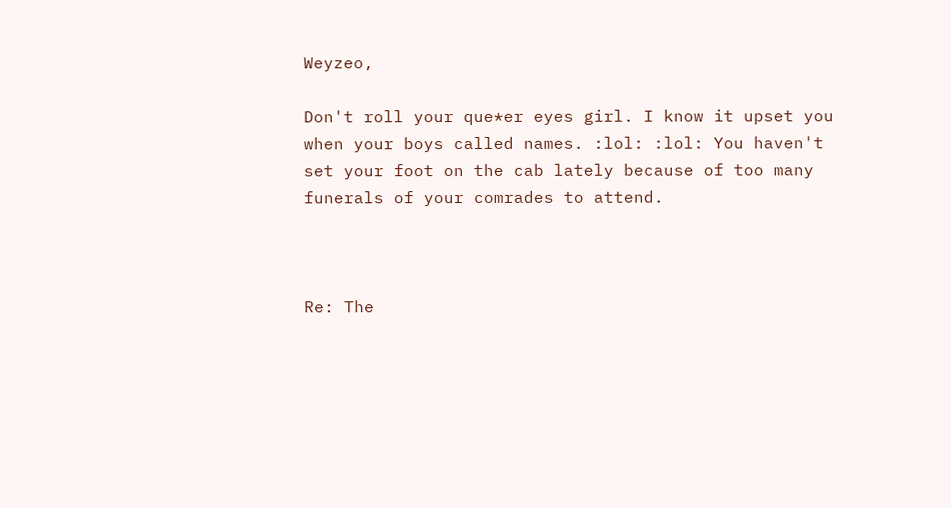Weyzeo,

Don't roll your que*er eyes girl. I know it upset you when your boys called names. :lol: :lol: You haven't set your foot on the cab lately because of too many funerals of your comrades to attend.



Re: The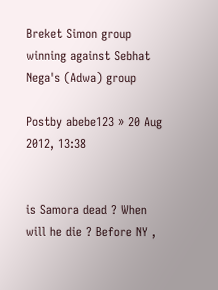Breket Simon group winning against Sebhat Nega's (Adwa) group

Postby abebe123 » 20 Aug 2012, 13:38


is Samora dead ? When will he die ? Before NY ,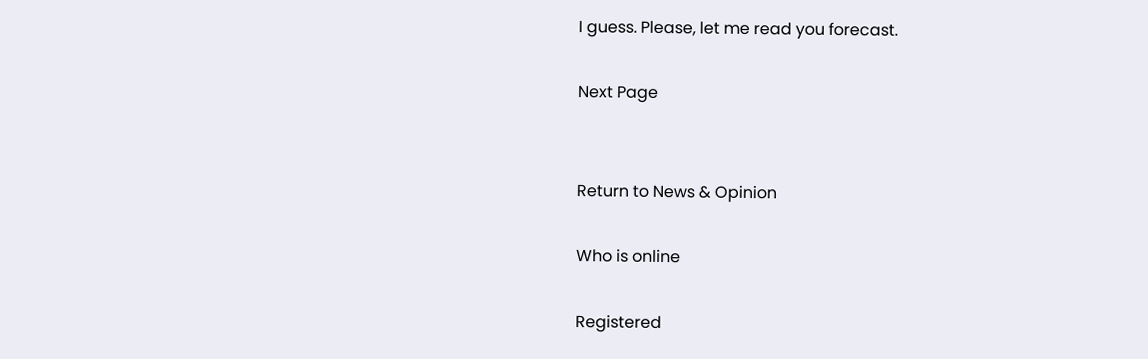I guess. Please, let me read you forecast.

Next Page


Return to News & Opinion

Who is online

Registered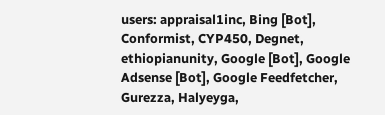users: appraisal1inc, Bing [Bot], Conformist, CYP450, Degnet, ethiopianunity, Google [Bot], Google Adsense [Bot], Google Feedfetcher, Gurezza, Halyeyga,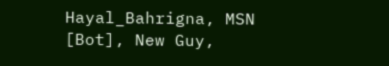Hayal_Bahrigna, MSN [Bot], New Guy,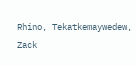Rhino, Tekatkemaywedew, Zack